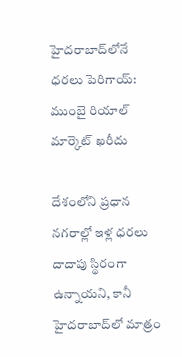హైదరాబాద్‌లోనే ధరలు పెరిగాయ్: ముంబై రియాల్ మార్కెట్ ఖరీదు

దేశంలోని ప్రధాన నగరాల్లో ఇళ్ల ధరలు దాదాపు స్థిరంగా ఉన్నాయని, కానీ హైదరాబాద్‌లో మాత్రం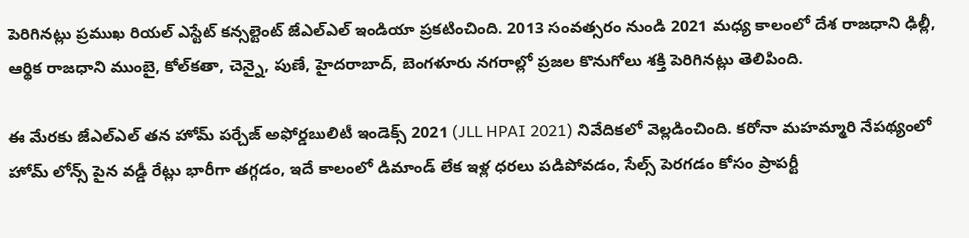పెరిగినట్లు ప్రముఖ రియల్ ఎస్టేట్ కన్సల్టెంట్ జేఎల్ఎల్ ఇండియా ప్రకటించింది. 2013 సంవత్సరం నుండి 2021 మధ్య కాలంలో దేశ రాజధాని ఢిల్లీ, ఆర్థిక రాజధాని ముంబై, కోల్‌కతా, చెన్నై, పుణే, హైదరాబాద్, బెంగళూరు నగరాల్లో ప్రజల కొనుగోలు శక్తి పెరిగినట్లు తెలిపింది.

ఈ మేరకు జేఎల్ఎల్ తన హోమ్ పర్చేజ్ అఫోర్డబులిటీ ఇండెక్స్ 2021 (JLL HPAI 2021) నివేదికలో వెల్లడించింది. కరోనా మహమ్మారి నేపథ్యంలో హోమ్ లోన్స్ పైన వడ్డీ రేట్లు భారీగా తగ్గడం, ఇదే కాలంలో డిమాండ్ లేక ఇళ్ల ధరలు పడిపోవడం, సేల్స్ పెరగడం కోసం ప్రాపర్టీ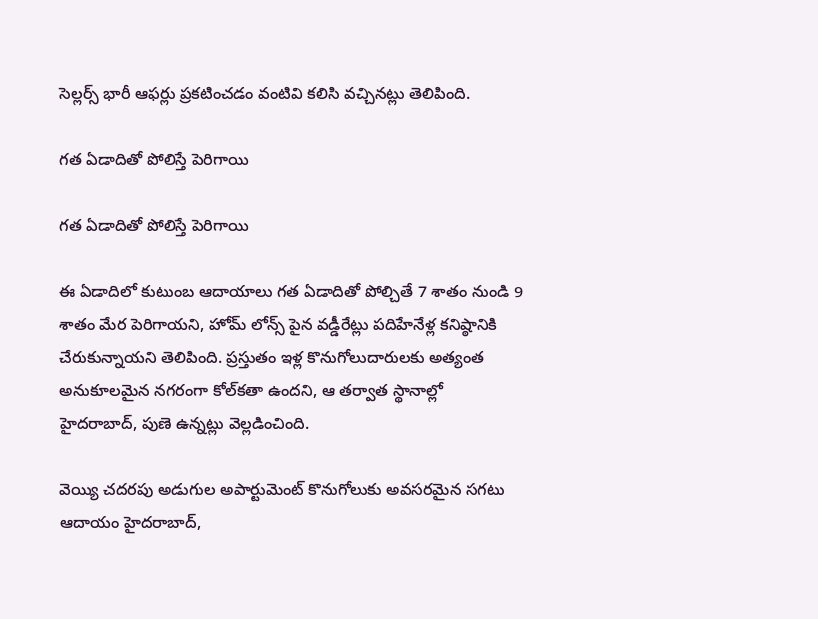సెల్లర్స్ భారీ ఆఫర్లు ప్రకటించడం వంటివి కలిసి వచ్చినట్లు తెలిపింది.

గత ఏడాదితో పోలిస్తే పెరిగాయి

గత ఏడాదితో పోలిస్తే పెరిగాయి

ఈ ఏడాదిలో కుటుంబ ఆదాయాలు గత ఏడాదితో పోల్చితే 7 శాతం నుండి 9 శాతం మేర పెరిగాయని, హోమ్ లోన్స్ పైన వడ్డీరేట్లు పదిహేనేళ్ల కనిష్ఠానికి చేరుకున్నాయని తెలిపింది. ప్రస్తుతం ఇళ్ల కొనుగోలుదారులకు అత్యంత అనుకూలమైన నగరంగా కోల్‌కతా ఉందని, ఆ తర్వాత స్థానాల్లో హైదరాబాద్, పుణె ఉన్నట్లు వెల్లడించింది.

వెయ్యి చదరపు అడుగుల అపార్టుమెంట్ కొనుగోలుకు అవసరమైన సగటు ఆదాయం హైదరాబాద్,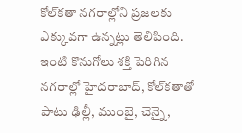కోల్‌కతా నగరాల్లోని ప్రజలకు ఎక్కువగా ఉన్నట్లు తెలిపింది. ఇంటి కొనుగోలు శక్తి పెరిగిన నగరాల్లో హైదరాబాద్, కోల్‌కతాతో పాటు ఢిల్లీ, ముంబై, చెన్నై,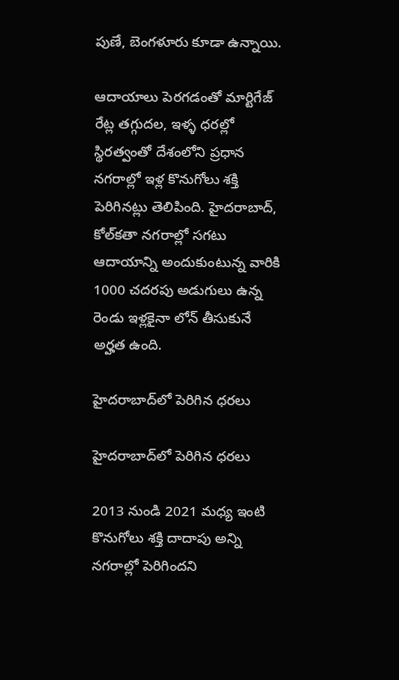పుణే, బెంగళూరు కూడా ఉన్నాయి.

ఆదాయాలు పెరగడంతో మార్టిగేజ్ రేట్ల తగ్గుదల, ఇళ్ళ ధరల్లో స్థిరత్వంతో దేశంలోని ప్రధాన నగరాల్లో ఇళ్ల కొనుగోలు శక్తి పెరిగినట్లు తెలిపింది. హైదరాబాద్, కోల్‌కతా నగరాల్లో సగటు ఆదాయాన్ని అందుకుంటున్న వారికి 1000 చదరపు అడుగులు ఉన్న రెండు ఇళ్లకైనా లోన్ తీసుకునే అర్హత ఉంది.

హైదరాబాద్‌లో పెరిగిన ధరలు

హైదరాబాద్‌లో పెరిగిన ధరలు

2013 నుండి 2021 మధ్య ఇంటి కొనుగోలు శక్తి దాదాపు అన్ని నగరాల్లో పెరిగిందని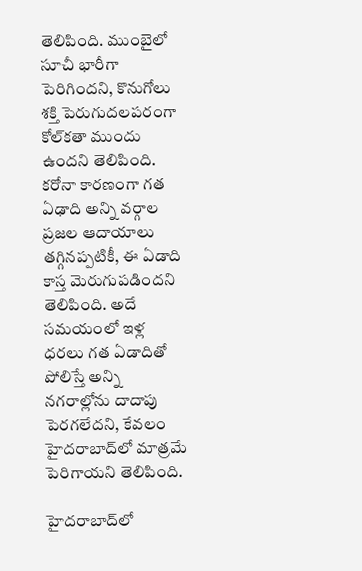తెలిపింది. ముంబైలో సూచీ భారీగా పెరిగిందని, కొనుగోలు శక్తి పెరుగుదలపరంగా కోల్‌కతా ముందు ఉందని తెలిపింది. కరోనా కారణంగా గత ఏఢాది అన్ని వర్గాల ప్రజల ఆదాయాలు తగ్గినప్పటికీ, ఈ ఏడాది కాస్త మెరుగుపడిందని తెలిపింది. అదే సమయంలో ఇళ్ల ధరలు గత ఏడాదితో పోలిస్తే అన్ని నగరాల్లోను దాదాపు పెరగలేదని, కేవలం హైదరాబాద్‌లో మాత్రమే పెరిగాయని తెలిపింది.

హైదరాబాద్‌లో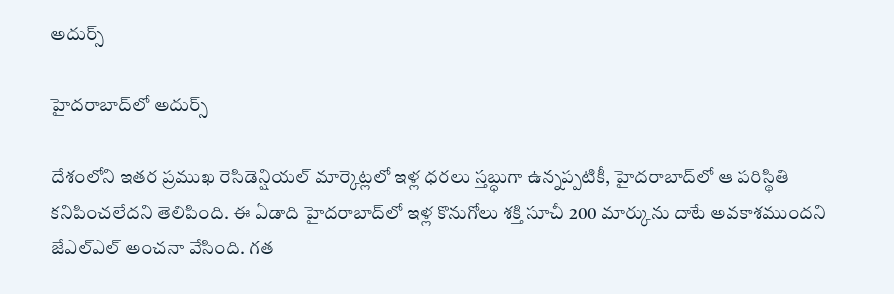అదుర్స్

హైదరాబాద్‌లో అదుర్స్

దేశంలోని ఇతర ప్రముఖ రెసిడెన్షియల్ మార్కెట్లలో ఇళ్ల ధరలు స్తబ్ధుగా ఉన్నప్పటికీ, హైదరాబాద్‌లో ఆ పరిస్థితి కనిపించలేదని తెలిపింది. ఈ ఏడాది హైదరాబాద్‌లో ఇళ్ల కొనుగోలు శక్తి సూచీ 200 మార్కును దాటే అవకాశముందని జేఎల్ఎల్ అంచనా వేసింది. గత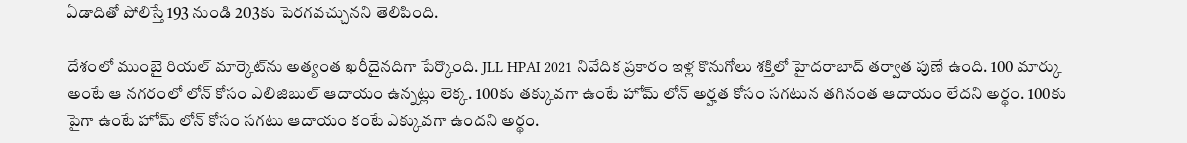ఏడాదితో పోలిస్తే 193 నుండి 203కు పెరగవచ్చునని తెలిపింది.

దేశంలో ముంబై రియల్ మార్కెట్‌ను అత్యంత ఖరీదైనదిగా పేర్కొంది. JLL HPAI 2021 నివేదిక ప్రకారం ఇళ్ల కొనుగోలు శక్తిలో హైదరాబాద్ తర్వాత పుణే ఉంది. 100 మార్కు అంటే ఆ నగరంలో లోన్ కోసం ఎలిజిబుల్ ఆదాయం ఉన్నట్లు లెక్క. 100కు తక్కువగా ఉంటే హోమ్ లోన్ అర్హత కోసం సగటున తగినంత ఆదాయం లేదని అర్థం. 100కు పైగా ఉంటే హోమ్ లోన్ కోసం సగటు ఆదాయం కంటే ఎక్కువగా ఉందని అర్థం.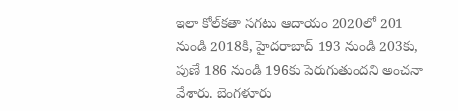ఇలా కోల్‌కతా సగటు ఆదాయం 2020లో 201 నుండి 2018కి, హైదరాబాద్ 193 నుండి 203కు, పుణే 186 నుండి 196కు పెరుగుతుందని అంచనా వేశారు. బెంగళూరు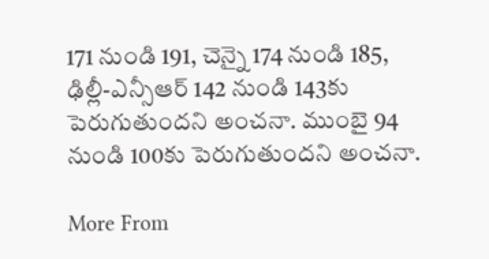171 నుండి 191, చెన్నై 174 నుండి 185, ఢిల్లీ-ఎన్సీఆర్ 142 నుండి 143కు పెరుగుతుందని అంచనా. ముంబై 94 నుండి 100కు పెరుగుతుందని అంచనా.

More From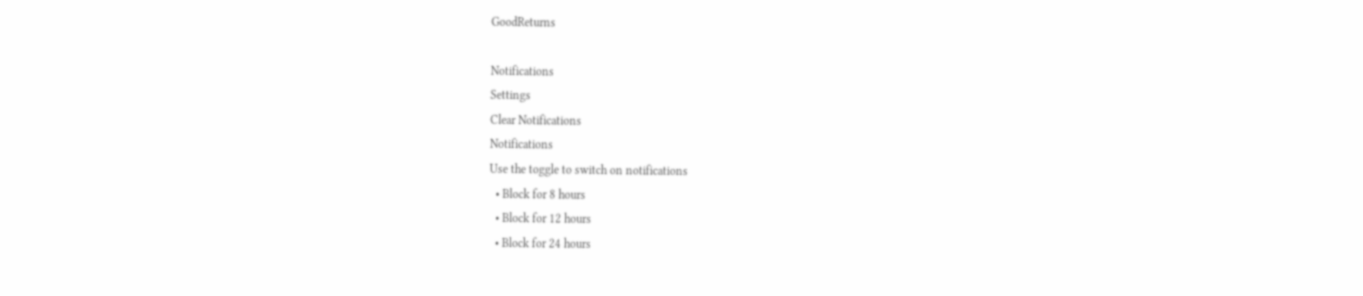GoodReturns

Notifications
Settings
Clear Notifications
Notifications
Use the toggle to switch on notifications
  • Block for 8 hours
  • Block for 12 hours
  • Block for 24 hours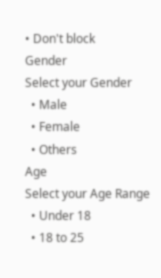• Don't block
Gender
Select your Gender
  • Male
  • Female
  • Others
Age
Select your Age Range
  • Under 18
  • 18 to 25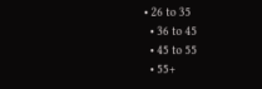• 26 to 35
  • 36 to 45
  • 45 to 55
  • 55+